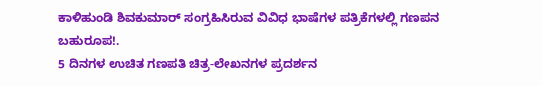ಕಾಳಿಹುಂಡಿ ಶಿವಕುಮಾರ್ ಸಂಗ್ರಹಿಸಿರುವ ವಿವಿಧ ಭಾಷೆಗಳ ಪತ್ರಿಕೆಗಳಲ್ಲಿ ಗಣಪನ ಬಹುರೂಪ!.
5 ದಿನಗಳ ಉಚಿತ ಗಣಪತಿ ಚಿತ್ರ-ಲೇಖನಗಳ ಪ್ರದರ್ಶನ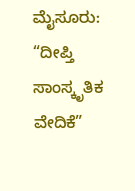ಮೈಸೂರು: “ದೀಪ್ತಿ ಸಾಂಸ್ಕೃತಿಕ ವೇದಿಕೆ”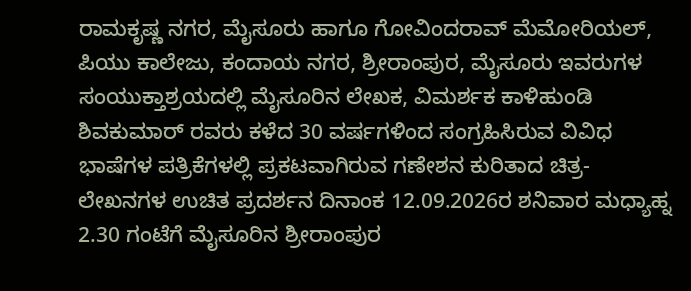ರಾಮಕೃಷ್ಣ ನಗರ, ಮೈಸೂರು ಹಾಗೂ ಗೋವಿಂದರಾವ್ ಮೆಮೋರಿಯಲ್, ಪಿಯು ಕಾಲೇಜು, ಕಂದಾಯ ನಗರ, ಶ್ರೀರಾಂಪುರ, ಮೈಸೂರು ಇವರುಗಳ ಸಂಯುಕ್ತಾಶ್ರಯದಲ್ಲಿ ಮೈಸೂರಿನ ಲೇಖಕ, ವಿಮರ್ಶಕ ಕಾಳಿಹುಂಡಿ ಶಿವಕುಮಾರ್ ರವರು ಕಳೆದ 30 ವರ್ಷಗಳಿಂದ ಸಂಗ್ರಹಿಸಿರುವ ವಿವಿಧ ಭಾಷೆಗಳ ಪತ್ರಿಕೆಗಳಲ್ಲಿ ಪ್ರಕಟವಾಗಿರುವ ಗಣೇಶನ ಕುರಿತಾದ ಚಿತ್ರ- ಲೇಖನಗಳ ಉಚಿತ ಪ್ರದರ್ಶನ ದಿನಾಂಕ 12.09.2026ರ ಶನಿವಾರ ಮಧ್ಯಾಹ್ನ 2.30 ಗಂಟೆಗೆ ಮೈಸೂರಿನ ಶ್ರೀರಾಂಪುರ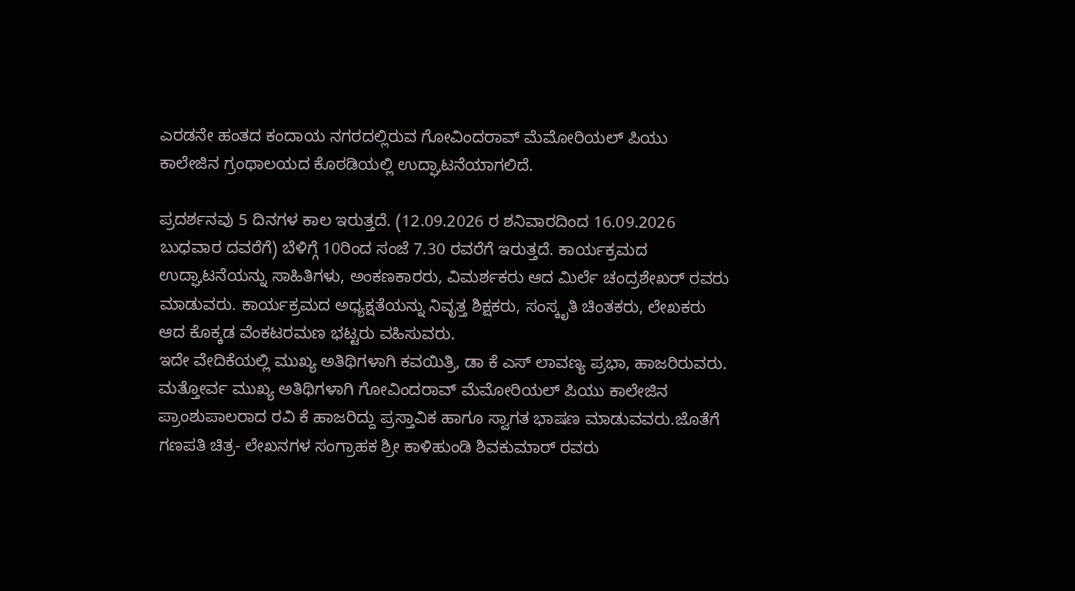ಎರಡನೇ ಹಂತದ ಕಂದಾಯ ನಗರದಲ್ಲಿರುವ ಗೋವಿಂದರಾವ್ ಮೆಮೋರಿಯಲ್ ಪಿಯು ಕಾಲೇಜಿನ ಗ್ರಂಥಾಲಯದ ಕೊಠಡಿಯಲ್ಲಿ ಉದ್ಘಾಟನೆಯಾಗಲಿದೆ.

ಪ್ರದರ್ಶನವು 5 ದಿನಗಳ ಕಾಲ ಇರುತ್ತದೆ. (12.09.2026 ರ ಶನಿವಾರದಿಂದ 16.09.2026 ಬುಧವಾರ ದವರೆಗೆ) ಬೆಳಿಗ್ಗೆ 10ರಿಂದ ಸಂಜೆ 7.30 ರವರೆಗೆ ಇರುತ್ತದೆ. ಕಾರ್ಯಕ್ರಮದ ಉದ್ಘಾಟನೆಯನ್ನು ಸಾಹಿತಿಗಳು, ಅಂಕಣಕಾರರು, ವಿಮರ್ಶಕರು ಆದ ಮಿರ್ಲೆ ಚಂದ್ರಶೇಖರ್ ರವರು ಮಾಡುವರು. ಕಾರ್ಯಕ್ರಮದ ಅಧ್ಯಕ್ಷತೆಯನ್ನು ನಿವೃತ್ತ ಶಿಕ್ಷಕರು, ಸಂಸ್ಕೃತಿ ಚಿಂತಕರು, ಲೇಖಕರು ಆದ ಕೊಕ್ಕಡ ವೆಂಕಟರಮಣ ಭಟ್ಟರು ವಹಿಸುವರು.
ಇದೇ ವೇದಿಕೆಯಲ್ಲಿ ಮುಖ್ಯ ಅತಿಥಿಗಳಾಗಿ ಕವಯಿತ್ರಿ, ಡಾ ಕೆ ಎಸ್ ಲಾವಣ್ಯ ಪ್ರಭಾ, ಹಾಜರಿರುವರು. ಮತ್ತೋರ್ವ ಮುಖ್ಯ ಅತಿಥಿಗಳಾಗಿ ಗೋವಿಂದರಾವ್ ಮೆಮೋರಿಯಲ್ ಪಿಯು ಕಾಲೇಜಿನ ಪ್ರಾಂಶುಪಾಲರಾದ ರವಿ ಕೆ ಹಾಜರಿದ್ದು ಪ್ರಸ್ತಾವಿಕ ಹಾಗೂ ಸ್ವಾಗತ ಭಾಷಣ ಮಾಡುವವರು.ಜೊತೆಗೆ ಗಣಪತಿ ಚಿತ್ರ- ಲೇಖನಗಳ ಸಂಗ್ರಾಹಕ ಶ್ರೀ ಕಾಳಿಹುಂಡಿ ಶಿವಕುಮಾರ್ ರವರು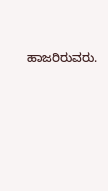ಹಾಜರಿರುವರು.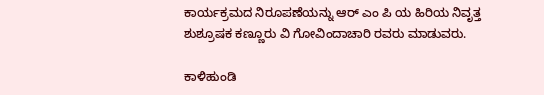ಕಾರ್ಯಕ್ರಮದ ನಿರೂಪಣೆಯನ್ನು ಆರ್ ಎಂ ಪಿ ಯ ಹಿರಿಯ ನಿವೃತ್ತ ಶುಶ್ರೂಷಕ ಕಣ್ಣೂರು ವಿ ಗೋವಿಂದಾಚಾರಿ ರವರು ಮಾಡುವರು.

ಕಾಳಿಹುಂಡಿ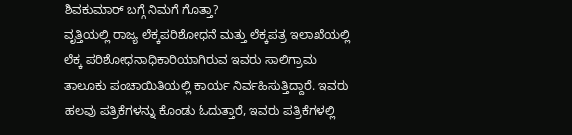ಶಿವಕುಮಾರ್ ಬಗ್ಗೆ ನಿಮಗೆ ಗೊತ್ತಾ?
ವೃತ್ತಿಯಲ್ಲಿ ರಾಜ್ಯ ಲೆಕ್ಕಪರಿಶೋಧನೆ ಮತ್ತು ಲೆಕ್ಕಪತ್ರ ಇಲಾಖೆಯಲ್ಲಿ ಲೆಕ್ಕ ಪರಿಶೋಧನಾಧಿಕಾರಿಯಾಗಿರುವ ಇವರು ಸಾಲಿಗ್ರಾಮ ತಾಲೂಕು ಪಂಚಾಯಿತಿಯಲ್ಲಿ ಕಾರ್ಯ ನಿರ್ವಹಿಸುತ್ತಿದ್ದಾರೆ. ಇವರು ಹಲವು ಪತ್ರಿಕೆಗಳನ್ನು ಕೊಂಡು ಓದುತ್ತಾರೆ, ಇವರು ಪತ್ರಿಕೆಗಳಲ್ಲಿ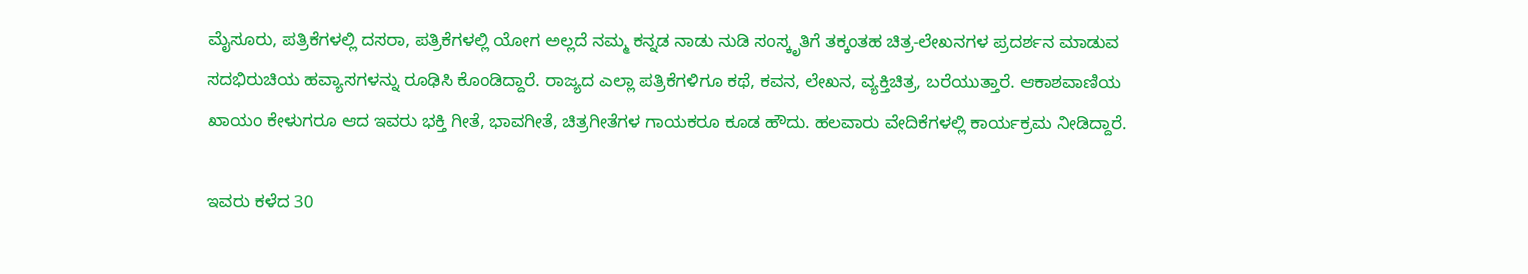ಮೈಸೂರು, ಪತ್ರಿಕೆಗಳಲ್ಲಿ ದಸರಾ, ಪತ್ರಿಕೆಗಳಲ್ಲಿ ಯೋಗ ಅಲ್ಲದೆ ನಮ್ಮ ಕನ್ನಡ ನಾಡು ನುಡಿ ಸಂಸ್ಕೃತಿಗೆ ತಕ್ಕಂತಹ ಚಿತ್ರ-ಲೇಖನಗಳ ಪ್ರದರ್ಶನ ಮಾಡುವ ಸದಭಿರುಚಿಯ ಹವ್ಯಾಸಗಳನ್ನು ರೂಢಿಸಿ ಕೊಂಡಿದ್ದಾರೆ. ರಾಜ್ಯದ ಎಲ್ಲಾ ಪತ್ರಿಕೆಗಳಿಗೂ ಕಥೆ, ಕವನ, ಲೇಖನ, ವ್ಯಕ್ತಿಚಿತ್ರ, ಬರೆಯುತ್ತಾರೆ. ಆಕಾಶವಾಣಿಯ ಖಾಯಂ ಕೇಳುಗರೂ ಆದ ಇವರು ಭಕ್ತಿ ಗೀತೆ, ಭಾವಗೀತೆ, ಚಿತ್ರಗೀತೆಗಳ ಗಾಯಕರೂ ಕೂಡ ಹೌದು. ಹಲವಾರು ವೇದಿಕೆಗಳಲ್ಲಿ ಕಾರ್ಯಕ್ರಮ ನೀಡಿದ್ದಾರೆ.

ಇವರು ಕಳೆದ 30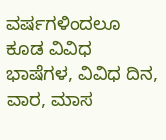ವರ್ಷಗಳಿಂದಲೂ ಕೂಡ ವಿವಿಧ ಭಾಷೆಗಳ, ವಿವಿಧ ದಿನ, ವಾರ, ಮಾಸ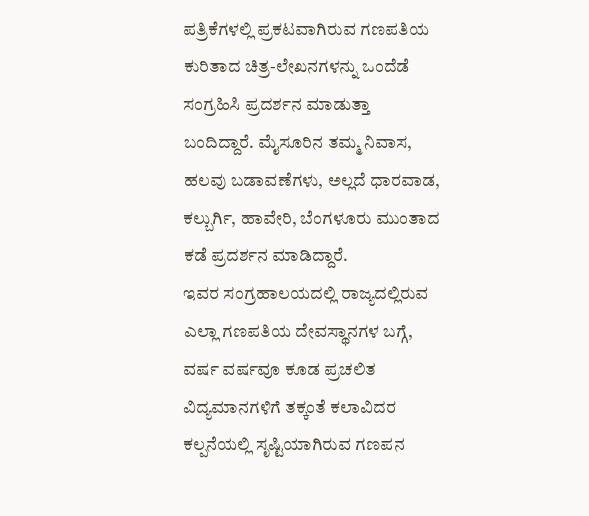ಪತ್ರಿಕೆಗಳಲ್ಲಿ ಪ್ರಕಟವಾಗಿರುವ ಗಣಪತಿಯ ಕುರಿತಾದ ಚಿತ್ರ-ಲೇಖನಗಳನ್ನು ಒಂದೆಡೆ ಸಂಗ್ರಹಿಸಿ ಪ್ರದರ್ಶನ ಮಾಡುತ್ತಾ ಬಂದಿದ್ದಾರೆ. ಮೈಸೂರಿನ ತಮ್ಮ ನಿವಾಸ, ಹಲವು ಬಡಾವಣೆಗಳು, ಅಲ್ಲದೆ ಧಾರವಾಡ, ಕಲ್ಬುರ್ಗಿ, ಹಾವೇರಿ, ಬೆಂಗಳೂರು ಮುಂತಾದ ಕಡೆ ಪ್ರದರ್ಶನ ಮಾಡಿದ್ದಾರೆ.
ಇವರ ಸಂಗ್ರಹಾಲಯದಲ್ಲಿ ರಾಜ್ಯದಲ್ಲಿರುವ ಎಲ್ಲಾ ಗಣಪತಿಯ ದೇವಸ್ಥಾನಗಳ ಬಗ್ಗೆ, ವರ್ಷ ವರ್ಷವೂ ಕೂಡ ಪ್ರಚಲಿತ ವಿದ್ಯಮಾನಗಳಿಗೆ ತಕ್ಕಂತೆ ಕಲಾವಿದರ ಕಲ್ಪನೆಯಲ್ಲಿ ಸೃಷ್ಟಿಯಾಗಿರುವ ಗಣಪನ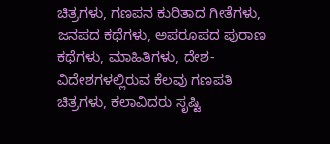ಚಿತ್ರಗಳು, ಗಣಪನ ಕುರಿತಾದ ಗೀತೆಗಳು, ಜನಪದ ಕಥೆಗಳು, ಅಪರೂಪದ ಪುರಾಣ ಕಥೆಗಳು, ಮಾಹಿತಿಗಳು, ದೇಶ- ವಿದೇಶಗಳಲ್ಲಿರುವ ಕೆಲವು ಗಣಪತಿ ಚಿತ್ರಗಳು, ಕಲಾವಿದರು ಸೃಷ್ಟಿ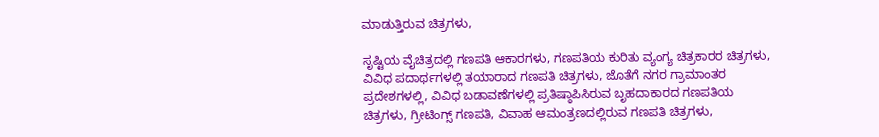ಮಾಡುತ್ತಿರುವ ಚಿತ್ರಗಳು,

ಸೃಷ್ಟಿಯ ವೈಚಿತ್ರದಲ್ಲಿ ಗಣಪತಿ ಆಕಾರಗಳು, ಗಣಪತಿಯ ಕುರಿತು ವ್ಯಂಗ್ಯ ಚಿತ್ರಕಾರರ ಚಿತ್ರಗಳು, ವಿವಿಧ ಪದಾರ್ಥಗಳಲ್ಲಿ ತಯಾರಾದ ಗಣಪತಿ ಚಿತ್ರಗಳು, ಜೊತೆಗೆ ನಗರ ಗ್ರಾಮಾಂತರ ಪ್ರದೇಶಗಳಲ್ಲಿ, ವಿವಿಧ ಬಡಾವಣೆಗಳಲ್ಲಿ ಪ್ರತಿಷ್ಠಾಪಿಸಿರುವ ಬೃಹದಾಕಾರದ ಗಣಪತಿಯ ಚಿತ್ರಗಳು, ಗ್ರೀಟಿಂಗ್ಸ್ ಗಣಪತಿ, ವಿವಾಹ ಆಮಂತ್ರಣದಲ್ಲಿರುವ ಗಣಪತಿ ಚಿತ್ರಗಳು,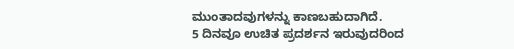ಮುಂತಾದವುಗಳನ್ನು ಕಾಣಬಹುದಾಗಿದೆ.
5 ದಿನವೂ ಉಚಿತ ಪ್ರದರ್ಶನ ಇರುವುದರಿಂದ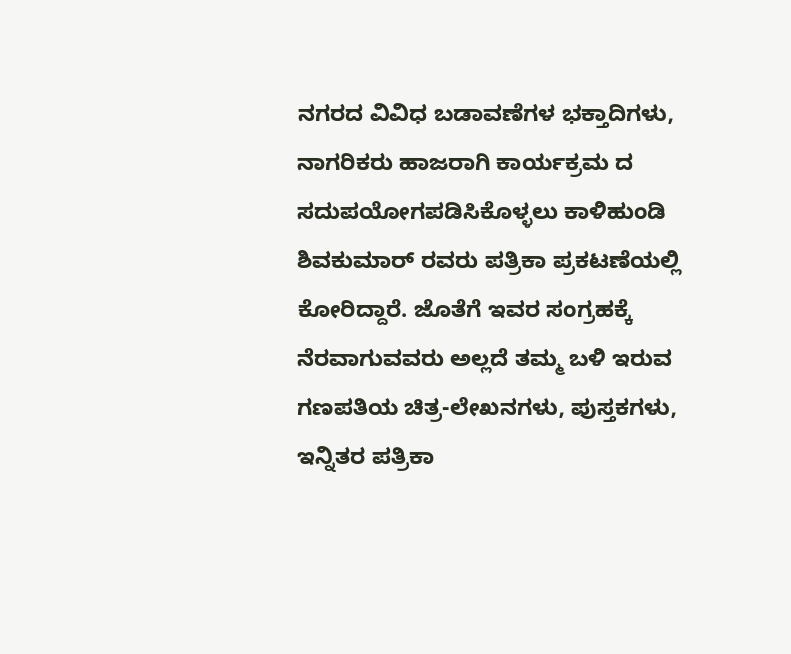ನಗರದ ವಿವಿಧ ಬಡಾವಣೆಗಳ ಭಕ್ತಾದಿಗಳು, ನಾಗರಿಕರು ಹಾಜರಾಗಿ ಕಾರ್ಯಕ್ರಮ ದ ಸದುಪಯೋಗಪಡಿಸಿಕೊಳ್ಳಲು ಕಾಳಿಹುಂಡಿ ಶಿವಕುಮಾರ್ ರವರು ಪತ್ರಿಕಾ ಪ್ರಕಟಣೆಯಲ್ಲಿ ಕೋರಿದ್ದಾರೆ. ಜೊತೆಗೆ ಇವರ ಸಂಗ್ರಹಕ್ಕೆ ನೆರವಾಗುವವರು ಅಲ್ಲದೆ ತಮ್ಮ ಬಳಿ ಇರುವ ಗಣಪತಿಯ ಚಿತ್ರ-ಲೇಖನಗಳು, ಪುಸ್ತಕಗಳು, ಇನ್ನಿತರ ಪತ್ರಿಕಾ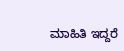ಮಾಹಿತಿ ಇದ್ದರೆ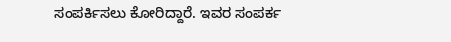ಸಂಪರ್ಕಿಸಲು ಕೋರಿದ್ದಾರೆ. ಇವರ ಸಂಪರ್ಕ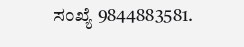ಸಂಖ್ಯೆ 9844883581.